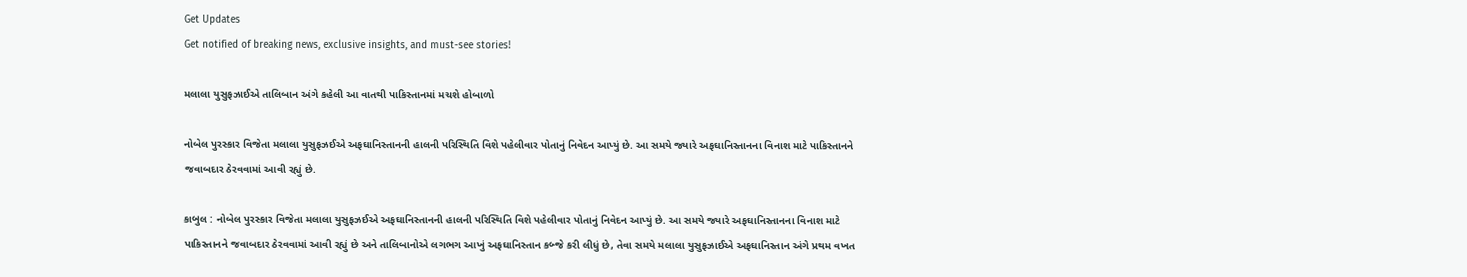Get Updates
Get notified of breaking news, exclusive insights, and must-see stories!

મલાલા યુસુફઝાઈએ તાલિબાન અંગે કહેલી આ વાતથી પાકિસ્તાનમાં મચશે હોબાળો

નોબેલ પુરસ્કાર વિજેતા મલાલા યુસુફઝઈએ અફઘાનિસ્તાનની હાલની પરિસ્થિતિ વિશે પહેલીવાર પોતાનું નિવેદન આપ્યું છે. આ સમયે જ્યારે અફઘાનિસ્તાનના વિનાશ માટે પાકિસ્તાનને જવાબદાર ઠેરવવામાં આવી રહ્યું છે.

કાબુલ : નોબેલ પુરસ્કાર વિજેતા મલાલા યુસુફઝઈએ અફઘાનિસ્તાનની હાલની પરિસ્થિતિ વિશે પહેલીવાર પોતાનું નિવેદન આપ્યું છે. આ સમયે જ્યારે અફઘાનિસ્તાનના વિનાશ માટે પાકિસ્તાનને જવાબદાર ઠેરવવામાં આવી રહ્યું છે અને તાલિબાનોએ લગભગ આખું અફઘાનિસ્તાન કબ્જે કરી લીધું છે, તેવા સમયે મલાલા યુસુફઝાઈએ અફઘાનિસ્તાન અંગે પ્રથમ વખત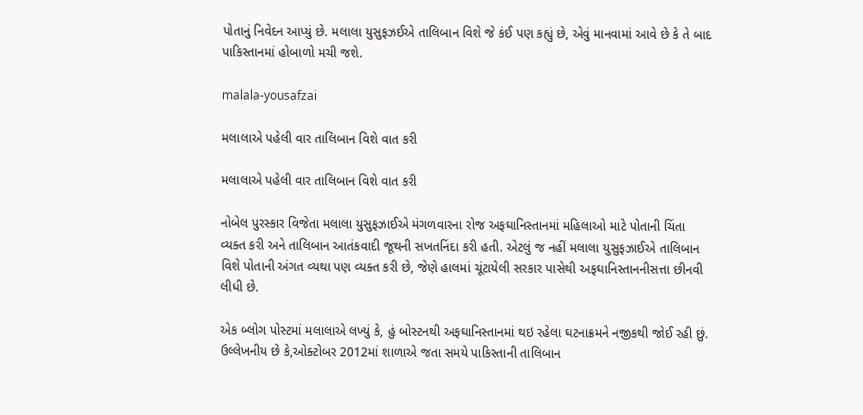પોતાનું નિવેદન આપ્યું છે. મલાલા યુસુફઝઈએ તાલિબાન વિશે જે કંઈ પણ કહ્યું છે, એવું માનવામાં આવે છે કે તે બાદ પાકિસ્તાનમાં હોબાળો મચી જશે.

malala-yousafzai

મલાલાએ પહેલી વાર તાલિબાન વિશે વાત કરી

મલાલાએ પહેલી વાર તાલિબાન વિશે વાત કરી

નોબેલ પુરસ્કાર વિજેતા મલાલા યુસુફઝાઈએ મંગળવારના રોજ અફઘાનિસ્તાનમાં મહિલાઓ માટે પોતાની ચિંતા વ્યક્ત કરી અને તાલિબાન આતંકવાદી જૂથની સખતનિંદા કરી હતી. એટલું જ નહીં મલાલા યુસુફઝાઈએ તાલિબાન વિશે પોતાની અંગત વ્યથા પણ વ્યક્ત કરી છે, જેણે હાલમાં ચૂંટાયેલી સરકાર પાસેથી અફઘાનિસ્તાનનીસત્તા છીનવી લીધી છે.

એક બ્લોગ પોસ્ટમાં મલાલાએ લખ્યું કે, હું બોસ્ટનથી અફઘાનિસ્તાનમાં થઇ રહેલા ઘટનાક્રમને નજીકથી જોઈ રહી છું. ઉલ્લેખનીય છે કે,ઓક્ટોબર 2012માં શાળાએ જતા સમયે પાકિસ્તાની તાલિબાન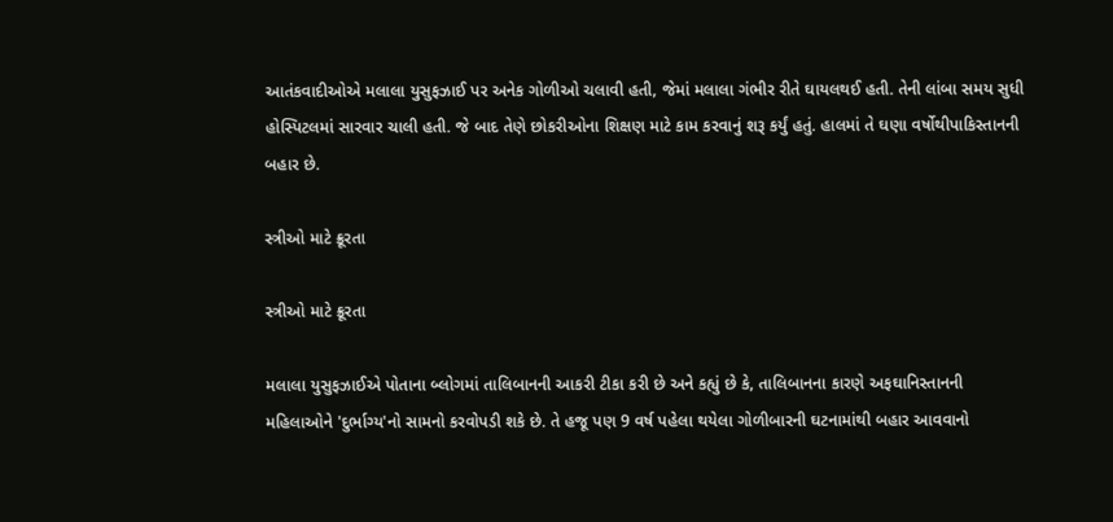આતંકવાદીઓએ મલાલા યુસુફઝાઈ પર અનેક ગોળીઓ ચલાવી હતી, જેમાં મલાલા ગંભીર રીતે ઘાયલથઈ હતી. તેની લાંબા સમય સુધી હોસ્પિટલમાં સારવાર ચાલી હતી. જે બાદ તેણે છોકરીઓના શિક્ષણ માટે કામ કરવાનું શરૂ કર્યું હતું. હાલમાં તે ઘણા વર્ષોથીપાકિસ્તાનની બહાર છે.

સ્ત્રીઓ માટે ક્રૂરતા

સ્ત્રીઓ માટે ક્રૂરતા

મલાલા યુસુફઝાઈએ પોતાના બ્લોગમાં તાલિબાનની આકરી ટીકા કરી છે અને કહ્યું છે કે, તાલિબાનના કારણે અફઘાનિસ્તાનની મહિલાઓને 'દુર્ભાગ્ય'નો સામનો કરવોપડી શકે છે. તે હજૂ પણ 9 વર્ષ પહેલા થયેલા ગોળીબારની ઘટનામાંથી બહાર આવવાનો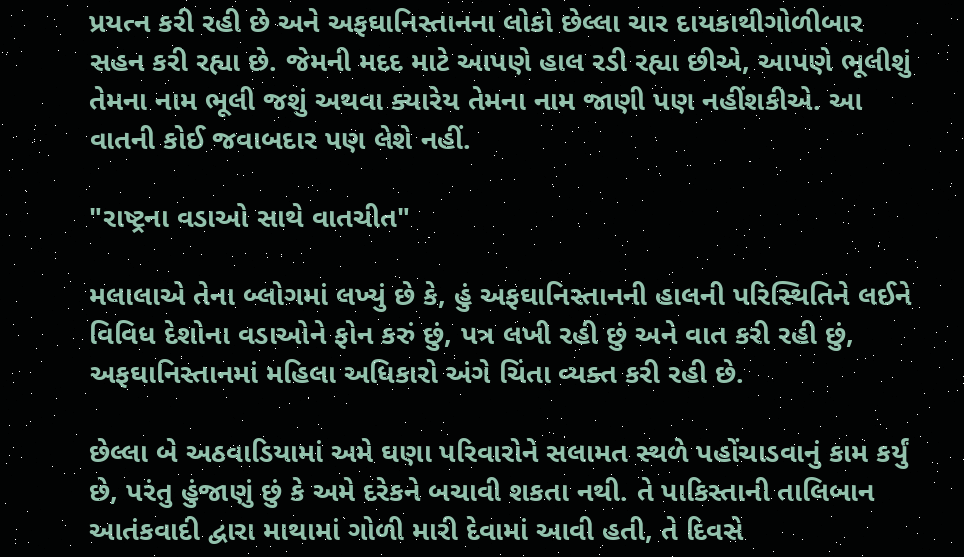પ્રયત્ન કરી રહી છે અને અફઘાનિસ્તાનના લોકો છેલ્લા ચાર દાયકાથીગોળીબાર સહન કરી રહ્યા છે. જેમની મદદ માટે આપણે હાલ રડી રહ્યા છીએ, આપણે ભૂલીશું તેમના નામ ભૂલી જશું અથવા ક્યારેય તેમના નામ જાણી પણ નહીંશકીએ. આ વાતની કોઈ જવાબદાર પણ લેશે નહીં.

"રાષ્ટ્રના વડાઓ સાથે વાતચીત"

મલાલાએ તેના બ્લોગમાં લખ્યું છે કે, હું અફઘાનિસ્તાનની હાલની પરિસ્થિતિને લઈને વિવિધ દેશોના વડાઓને ફોન કરું છું, પત્ર લખી રહી છું અને વાત કરી રહી છું, અફઘાનિસ્તાનમાં મહિલા અધિકારો અંગે ચિંતા વ્યક્ત કરી રહી છે.

છેલ્લા બે અઠવાડિયામાં અમે ઘણા પરિવારોને સલામત સ્થળે પહોંચાડવાનું કામ કર્યું છે, પરંતુ હુંજાણું છું કે અમે દરેકને બચાવી શકતા નથી. તે પાકિસ્તાની તાલિબાન આતંકવાદી દ્વારા માથામાં ગોળી મારી દેવામાં આવી હતી, તે દિવસે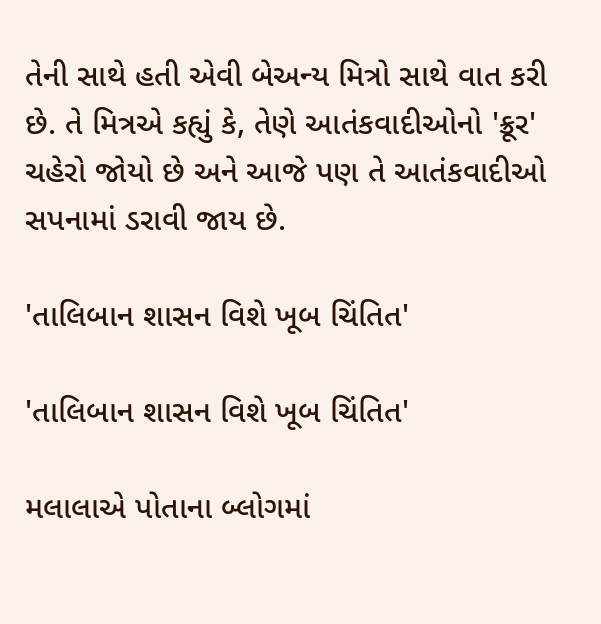તેની સાથે હતી એવી બેઅન્ય મિત્રો સાથે વાત કરી છે. તે મિત્રએ કહ્યું કે, તેણે આતંકવાદીઓનો 'ક્રૂર' ચહેરો જોયો છે અને આજે પણ તે આતંકવાદીઓ સપનામાં ડરાવી જાય છે.

'તાલિબાન શાસન વિશે ખૂબ ચિંતિત'

'તાલિબાન શાસન વિશે ખૂબ ચિંતિત'

મલાલાએ પોતાના બ્લોગમાં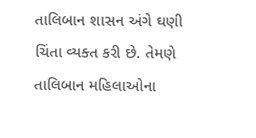તાલિબાન શાસન અંગે ઘણી ચિંતા વ્યક્ત કરી છે. તેમણે તાલિબાન મહિલાઓના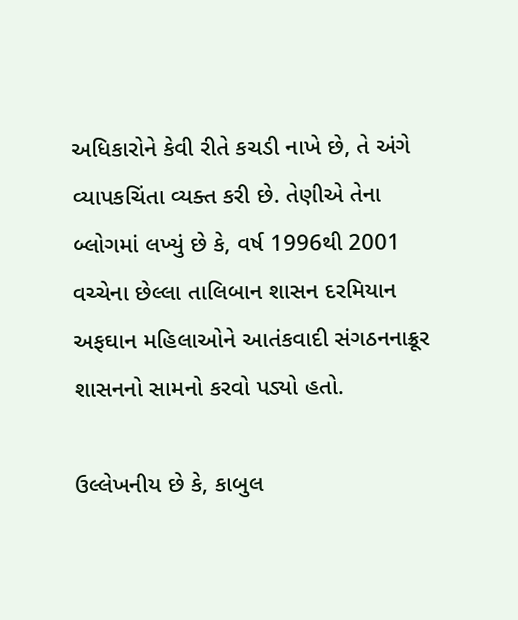અધિકારોને કેવી રીતે કચડી નાખે છે, તે અંગે વ્યાપકચિંતા વ્યક્ત કરી છે. તેણીએ તેના બ્લોગમાં લખ્યું છે કે, વર્ષ 1996થી 2001 વચ્ચેના છેલ્લા તાલિબાન શાસન દરમિયાન અફઘાન મહિલાઓને આતંકવાદી સંગઠનનાક્રૂર શાસનનો સામનો કરવો પડ્યો હતો.

ઉલ્લેખનીય છે કે, કાબુલ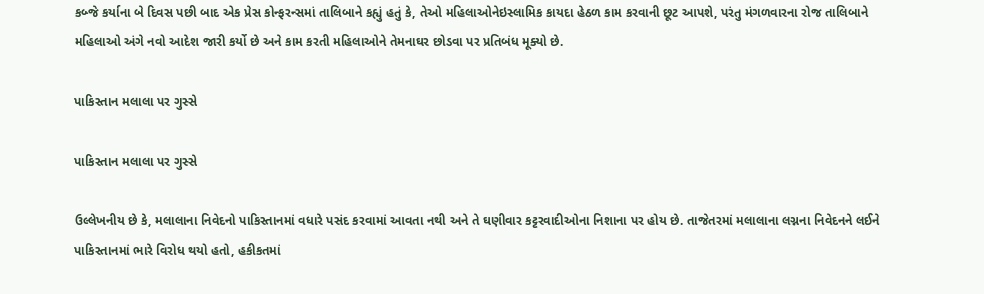કબ્જે કર્યાના બે દિવસ પછી બાદ એક પ્રેસ કોન્ફરન્સમાં તાલિબાને કહ્યું હતું કે, તેઓ મહિલાઓનેઇસ્લામિક કાયદા હેઠળ કામ કરવાની છૂટ આપશે, પરંતુ મંગળવારના રોજ તાલિબાને મહિલાઓ અંગે નવો આદેશ જારી કર્યો છે અને કામ કરતી મહિલાઓને તેમનાઘર છોડવા પર પ્રતિબંધ મૂક્યો છે.

પાકિસ્તાન મલાલા પર ગુસ્સે

પાકિસ્તાન મલાલા પર ગુસ્સે

ઉલ્લેખનીય છે કે, મલાલાના નિવેદનો પાકિસ્તાનમાં વધારે પસંદ કરવામાં આવતા નથી અને તે ઘણીવાર કટ્ટરવાદીઓના નિશાના પર હોય છે. તાજેતરમાં મલાલાના લગ્નના નિવેદનને લઈને પાકિસ્તાનમાં ભારે વિરોધ થયો હતો, હકીકતમાં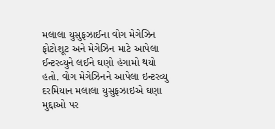મલાલા યુસુફઝાઈના વોગ મેગેઝિન ફોટોશૂટ અને મેગેઝિન માટે આપેલા ઈન્ટરવ્યુને લઈને ઘણો હંગામો થયો હતો. વોગ મેગેઝિનને આપેલા ઇન્ટરવ્યુ દરમિયાન મલાલા યુસુફઝાઇએ ઘણા મુદ્દાઓ પર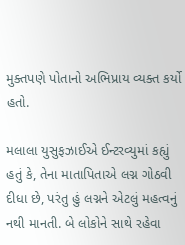મુક્તપણે પોતાનો અભિપ્રાય વ્યક્ત કર્યો હતો.

મલાલા યુસુફઝાઈએ ઈન્ટરવ્યુમાં કહ્યું હતું કે, તેના માતાપિતાએ લગ્ન ગોઠવી દીધા છે, પરંતુ હું લગ્નને એટલું મહત્વનું નથી માનતી. બે લોકોને સાથે રહેવા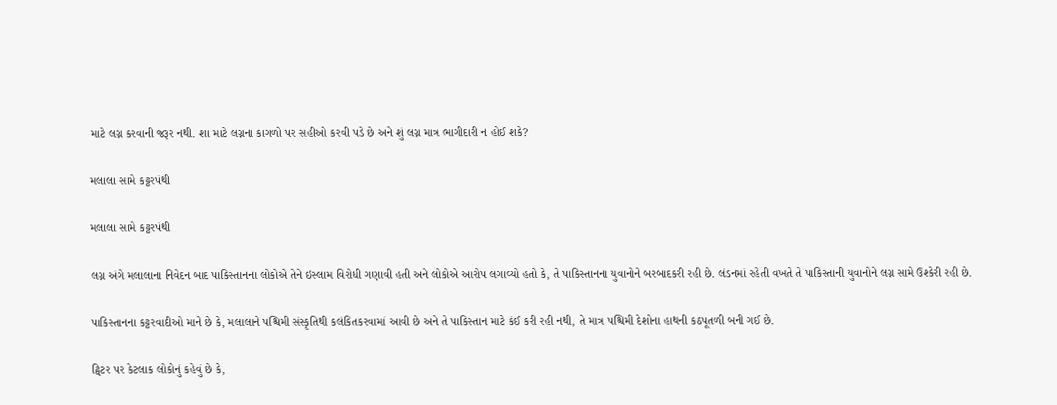માટે લગ્ન કરવાની જરૂર નથી. શા માટે લગ્નના કાગળો પર સહીઓ કરવી પડે છે અને શું લગ્ન માત્ર ભાગીદારી ન હોઈ શકે?

મલાલા સામે કટ્ટરપંથી

મલાલા સામે કટ્ટરપંથી

લગ્ન અંગે મલાલાના નિવેદન બાદ પાકિસ્તાનના લોકોએ તેને ઇસ્લામ વિરોધી ગણાવી હતી અને લોકોએ આરોપ લગાવ્યો હતો કે, તે પાકિસ્તાનના યુવાનોને બરબાદકરી રહી છે. લંડનમાં રહેતી વખતે તે પાકિસ્તાની યુવાનોને લગ્ન સામે ઉશ્કેરી રહી છે.

પાકિસ્તાનના કટ્ટરવાદીઓ માને છે કે, મલાલાને પશ્ચિમી સંસ્કૃતિથી કલંકિતકરવામાં આવી છે અને તે પાકિસ્તાન માટે કંઈ કરી રહી નથી, તે માત્ર પશ્ચિમી દેશોના હાથની કઠપૂતળી બની ગઈ છે.

ટ્વિટર પર કેટલાક લોકોનું કહેવું છે કે,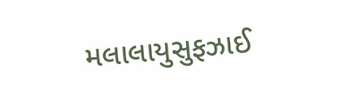મલાલાયુસુફઝાઈ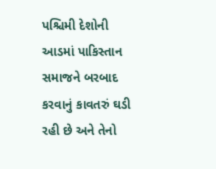પશ્ચિમી દેશોની આડમાં પાકિસ્તાન સમાજને બરબાદ કરવાનું કાવતરું ઘડી રહી છે અને તેનો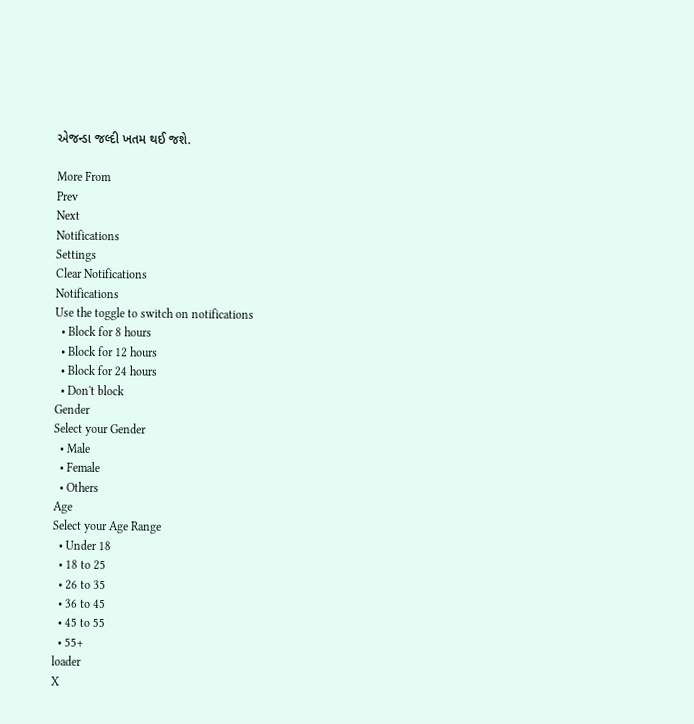એજન્ડા જલ્દી ખતમ થઈ જશે.

More From
Prev
Next
Notifications
Settings
Clear Notifications
Notifications
Use the toggle to switch on notifications
  • Block for 8 hours
  • Block for 12 hours
  • Block for 24 hours
  • Don't block
Gender
Select your Gender
  • Male
  • Female
  • Others
Age
Select your Age Range
  • Under 18
  • 18 to 25
  • 26 to 35
  • 36 to 45
  • 45 to 55
  • 55+
loader
X